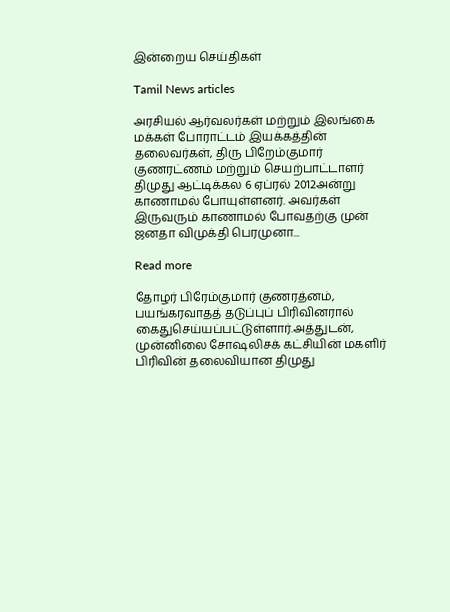இன்றைய செய்திகள்

Tamil News articles

அரசியல் ஆர்வலர்கள் மற்றும் இலங்கை மக்கள் போராட்டம் இயக்கத்தின் தலைவர்கள், திரு பிறேம்குமார் குணரட்ணம் மற்றும் செயற்பாட்டாளர் திமுது ஆட்டிக்கல 6 ஏப்ரல் 2012அன்று காணாமல் போயுள்ளனர். அவர்கள் இருவரும் காணாமல் போவதற்கு முன் ஜனதா விமுக்தி பெரமுனா...

Read more

தோழர் பிரேம்குமார் குணரத்னம், பயங்கரவாதத் தடுப்புப் பிரிவினரால் கைதுசெய்யப்பட்டுள்ளார்.அத்துடன், முன்னிலை சோஷலிசக் கட்சியின் மகளிர் பிரிவின் தலைவியான திமுது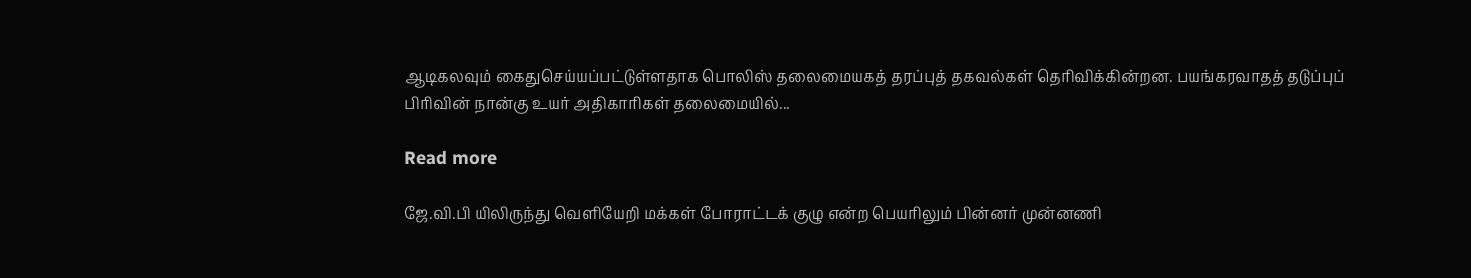ஆடிகலவும் கைதுசெய்யப்பட்டுள்ளதாக பொலிஸ் தலைமையகத் தரப்புத் தகவல்கள் தெரிவிக்கின்றன. பயங்கரவாதத் தடுப்புப் பிரிவின் நான்கு உயர் அதிகாரிகள் தலைமையில்...

Read more

ஜே.வி.பி யிலிருந்து வெளியேறி மக்கள் போராட்டக் குழு என்ற பெயரிலும் பின்னர் முன்னணி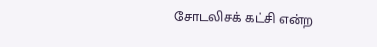சோடலிசக் கட்சி என்ற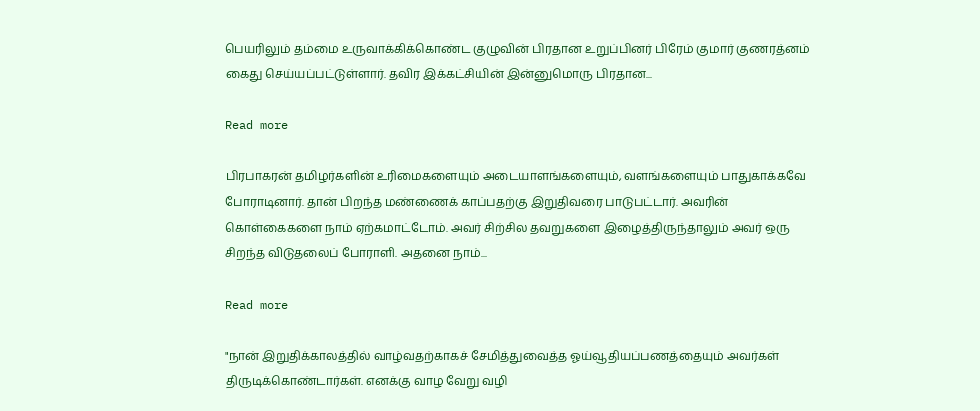பெயரிலும் தம்மை உருவாக்கிக்கொண்ட குழுவின் பிரதான உறுப்பினர் பிரேம் குமார் குணரத்னம் கைது செய்யப்பட்டுள்ளார். தவிர இக்கட்சியின் இன்னுமொரு பிரதான...

Read more

பிரபாகரன் தமிழர்களின் உரிமைகளையும் அடையாளங்களையும், வளங்களையும் பாதுகாக்கவே போராடினார். தான் பிறந்த மண்ணைக் காப்பதற்கு இறுதிவரை பாடுபட்டார். அவரின் கொள்கைகளை நாம் ஏற்கமாட்டோம். அவர் சிற்சில தவறுகளை இழைத்திருந்தாலும் அவர் ஒரு சிறந்த விடுதலைப் போராளி. அதனை நாம்...

Read more

"நான் இறுதிக்காலத்தில் வாழ்வதற்காகச் சேமித்துவைத்த ஓய்வூதியப்பணத்தையும் அவர்கள் திருடிக்கொண்டார்கள். எனக்கு வாழ வேறு வழி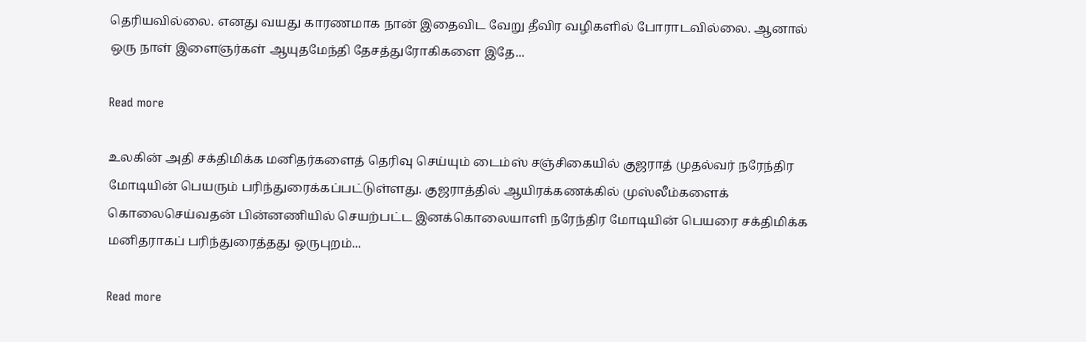தெரியவில்லை. எனது வயது காரணமாக நான் இதைவிட வேறு தீவிர வழிகளில் போராடவில்லை. ஆனால் ஒரு நாள் இளைஞர்கள் ஆயுதமேந்தி தேசத்துரோகிகளை இதே...

Read more

உலகின் அதி சக்திமிக்க மனிதர்களைத் தெரிவு செய்யும் டைம்ஸ் சஞ்சிகையில் குஜராத் முதல்வர் நரேந்திர மோடியின் பெயரும் பரிந்துரைக்கப்பட்டுள்ளது. குஜராத்தில் ஆயிரக்கணக்கில் முஸ்லீம்களைக் கொலைசெய்வதன் பின்னணியில் செயற்பட்ட இனக்கொலையாளி நரேந்திர மோடியின் பெயரை சக்திமிக்க மனிதராகப் பரிந்துரைத்தது ஒருபுறம்...

Read more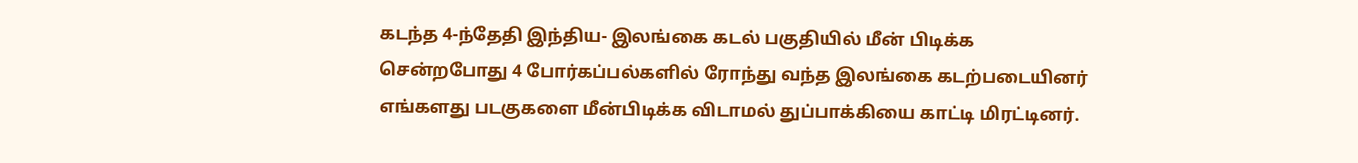கடந்த 4-ந்தேதி இந்திய- இலங்கை கடல் பகுதியில் மீன் பிடிக்க சென்றபோது 4 போர்கப்பல்களில் ரோந்து வந்த இலங்கை கடற்படையினர் எங்களது படகுகளை மீன்பிடிக்க விடாமல் துப்பாக்கியை காட்டி மிரட்டினர்.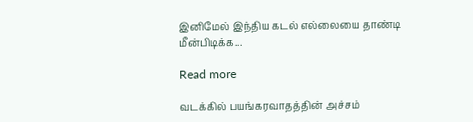இனிமேல் இந்திய கடல் எல்லையை தாண்டி மீன்பிடிக்க...

Read more

வடக்கில் பயங்கரவாதத்தின் அச்சம்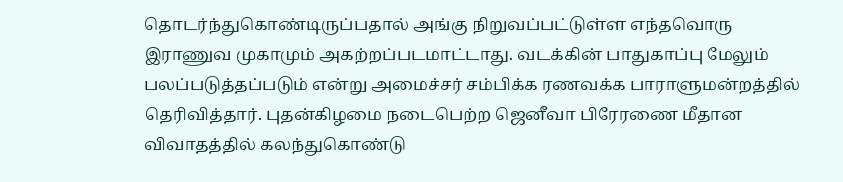தொடர்ந்துகொண்டிருப்பதால் அங்கு நிறுவப்பட்டுள்ள எந்தவொரு இராணுவ முகாமும் அகற்றப்படமாட்டாது. வடக்கின் பாதுகாப்பு மேலும் பலப்படுத்தப்படும் என்று அமைச்சர் சம்பிக்க ரணவக்க பாராளுமன்றத்தில் தெரிவித்தார். புதன்கிழமை நடைபெற்ற ஜெனீவா பிரேரணை மீதான விவாதத்தில் கலந்துகொண்டு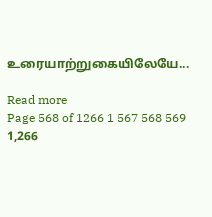உரையாற்றுகையிலேயே...

Read more
Page 568 of 1266 1 567 568 569 1,266